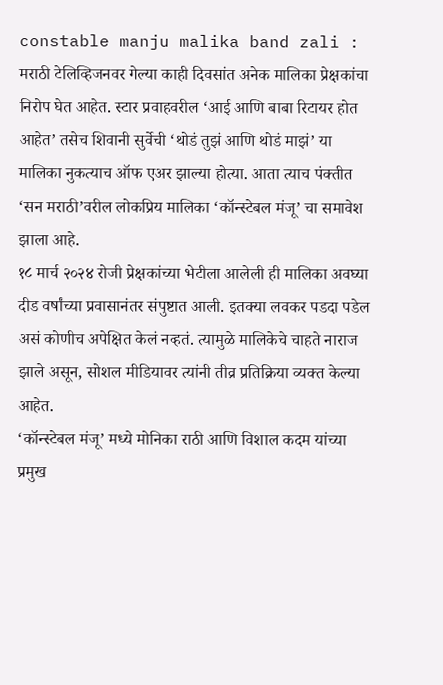constable manju malika band zali : मराठी टेलिव्हिजनवर गेल्या काही दिवसांत अनेक मालिका प्रेक्षकांचा निरोप घेत आहेत. स्टार प्रवाहवरील ‘आई आणि बाबा रिटायर होत आहेत’ तसेच शिवानी सुर्वेची ‘थोडं तुझं आणि थोडं माझं’ या मालिका नुकत्याच ऑफ एअर झाल्या होत्या. आता त्याच पंक्तीत ‘सन मराठी’वरील लोकप्रिय मालिका ‘कॉन्स्टेबल मंजू’ चा समावेश झाला आहे.
१८ मार्च २०२४ रोजी प्रेक्षकांच्या भेटीला आलेली ही मालिका अवघ्या दीड वर्षांच्या प्रवासानंतर संपुष्टात आली. इतक्या लवकर पडदा पडेल असं कोणीच अपेक्षित केलं नव्हतं. त्यामुळे मालिकेचे चाहते नाराज झाले असून, सोशल मीडियावर त्यांनी तीव्र प्रतिक्रिया व्यक्त केल्या आहेत.
‘कॉन्स्टेबल मंजू’ मध्ये मोनिका राठी आणि विशाल कदम यांच्या प्रमुख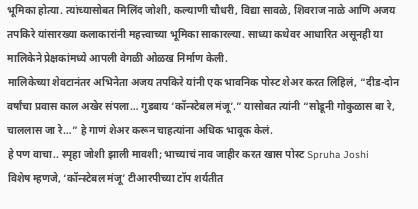भूमिका होत्या. त्यांच्यासोबत मिलिंद जोशी, कल्याणी चौधरी, विद्या सावळे, शिवराज नाळे आणि अजय तपकिरे यांसारख्या कलाकारांनी महत्त्वाच्या भूमिका साकारल्या. साध्या कथेवर आधारित असूनही या मालिकेने प्रेक्षकांमध्ये आपली वेगळी ओळख निर्माण केली.
मालिकेच्या शेवटानंतर अभिनेता अजय तपकिरे यांनी एक भावनिक पोस्ट शेअर करत लिहिलं, “दीड-दोन वर्षांचा प्रवास काल अखेर संपला… गुडबाय ‘कॉन्स्टेबल मंजू’.” यासोबत त्यांनी “सोडूनी गोकुळास बा रे, चाललास जा रे…” हे गाणं शेअर करून चाहत्यांना अधिक भावूक केलं.
हे पण वाचा.. स्पृहा जोशी झाली मावशी; भाच्याचं नाव जाहीर करत खास पोस्ट Spruha Joshi
विशेष म्हणजे, ‘कॉन्स्टेबल मंजू’ टीआरपीच्या टॉप शर्यतीत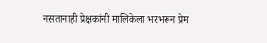नसतानाही प्रेक्षकांनी मालिकेला भरभरून प्रेम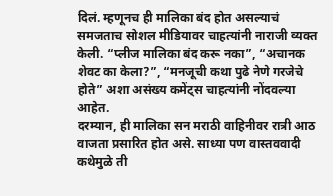दिलं. म्हणूनच ही मालिका बंद होत असल्याचं समजताच सोशल मीडियावर चाहत्यांनी नाराजी व्यक्त केली. “प्लीज मालिका बंद करू नका”, “अचानक शेवट का केला?”, “मनजूची कथा पुढे नेणे गरजेचे होते” अशा असंख्य कमेंट्स चाहत्यांनी नोंदवल्या आहेत.
दरम्यान, ही मालिका सन मराठी वाहिनीवर रात्री आठ वाजता प्रसारित होत असे. साध्या पण वास्तववादी कथेमुळे ती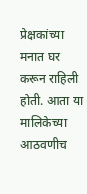प्रेक्षकांच्या मनात घर करून राहिली होती. आता या मालिकेच्या आठवणीच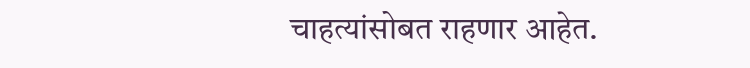चाहत्यांसोबत राहणार आहेत.